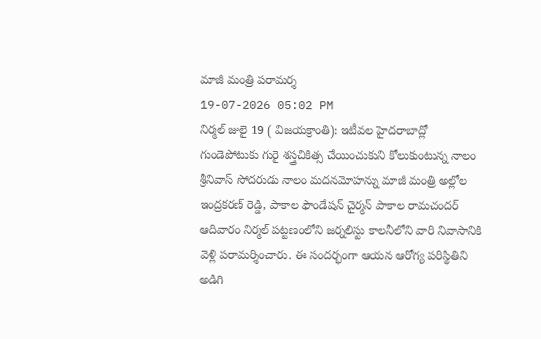మాజీ మంత్రి పరామర్శ
19-07-2026 05:02 PM
నిర్మల్ జులై 19 ( విజయక్రాంతి): ఇటీవల హైదరాబాద్లో గుండెపోటుకు గురై శస్త్రచికిత్స చేయించుకుని కోలుకుంటున్న నాలం శ్రీనివాస్ సోదరుడు నాలం మదనమోహన్ను మాజీ మంత్రి అల్లోల ఇంద్రకరణ్ రెడ్డి, పాకాల ఫౌండేషన్ చైర్మన్ పాకాల రామచందర్ ఆదివారం నిర్మల్ పట్టణంలోని జర్నలిస్టు కాలనీలోని వారి నివాసానికి వెళ్లి పరామర్శించారు. ఈ సందర్భంగా ఆయన ఆరోగ్య పరిస్థితిని అడిగి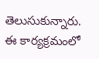తెలుసుకున్నారు. ఈ కార్యక్రమంలో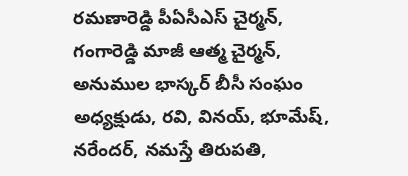రమణారెడ్డి పీఏసీఎస్ చైర్మన్, గంగారెడ్డి మాజీ ఆత్మ చైర్మన్, అనుముల భాస్కర్ బీసీ సంఘం అధ్యక్షుడు, రవి, వినయ్, భూమేష్, నరేందర్, నమస్తే తిరుపతి,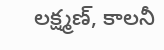లక్ష్మణ్, కాలనీ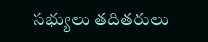సభ్యులు తదితరులు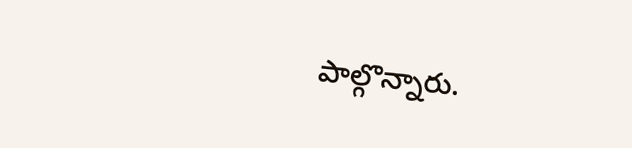పాల్గొన్నారు.